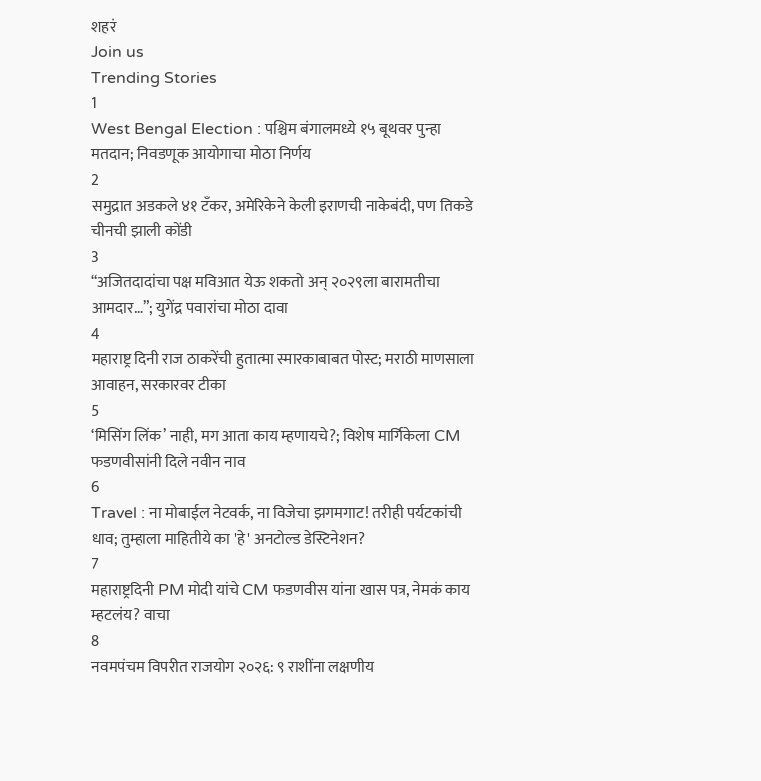शहरं
Join us
Trending Stories
1
West Bengal Election : पश्चिम बंगालमध्ये १५ बूथवर पुन्हा मतदान; निवडणूक आयोगाचा मोठा निर्णय
2
समुद्रात अडकले ४१ टँकर, अमेरिकेने केली इराणची नाकेबंदी, पण तिकडे चीनची झाली कोंडी
3
“अजितदादांचा पक्ष मविआत येऊ शकतो अन् २०२९ला बारामतीचा आमदार…”; युगेंद्र पवारांचा मोठा दावा
4
महाराष्ट्र दिनी राज ठाकरेंची हुतात्मा स्मारकाबाबत पोस्ट; मराठी माणसाला आवाहन, सरकारवर टीका
5
‘मिसिंग लिंक’ नाही, मग आता काय म्हणायचे?; विशेष मार्गिकेला CM फडणवीसांनी दिले नवीन नाव
6
Travel : ना मोबाईल नेटवर्क, ना विजेचा झगमगाट! तरीही पर्यटकांची धाव; तुम्हाला माहितीये का 'हे' अनटोल्ड डेस्टिनेशन?
7
महाराष्ट्रदिनी PM मोदी यांचे CM फडणवीस यांना खास पत्र, नेमकं काय म्हटलंय? वाचा
8
नवमपंचम विपरीत राजयोग २०२६: ९ राशींना लक्षणीय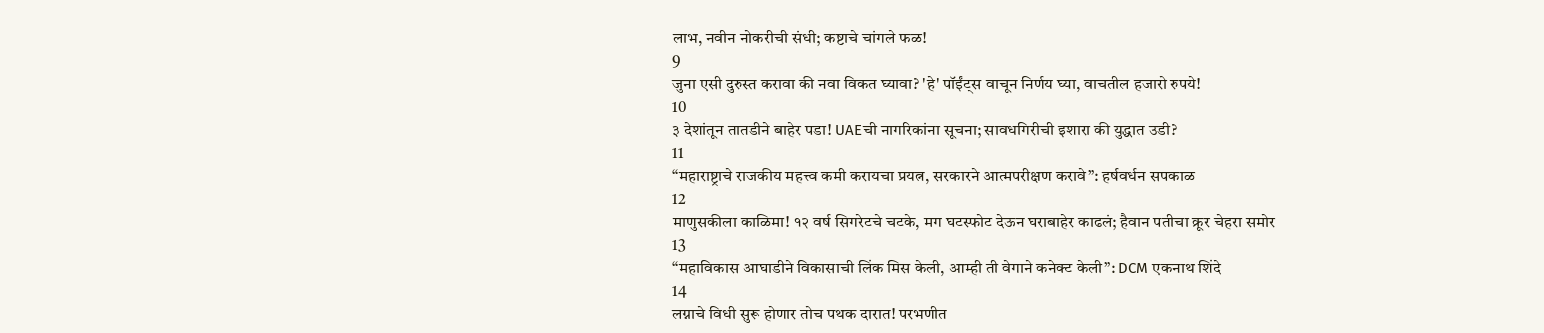लाभ, नवीन नोकरीची संधी; कष्टाचे चांगले फळ!
9
जुना एसी दुरुस्त करावा की नवा विकत घ्यावा? 'हे' पॉईंट्स वाचून निर्णय घ्या, वाचतील हजारो रुपये!
10
३ देशांतून तातडीने बाहेर पडा! UAEची नागरिकांना सूचना; सावधगिरीची इशारा की युद्धात उडी?
11
“महाराष्ट्राचे राजकीय महत्त्व कमी करायचा प्रयत्न, सरकारने आत्मपरीक्षण करावे”: हर्षवर्धन सपकाळ
12
माणुसकीला काळिमा! १२ वर्ष सिगरेटचे चटके, मग घटस्फोट देऊन घराबाहेर काढलं; हैवान पतीचा क्रूर चेहरा समोर
13
“महाविकास आघाडीने विकासाची लिंक मिस केली, आम्ही ती वेगाने कनेक्ट केली”: DCM एकनाथ शिंदे
14
लग्नाचे विधी सुरू होणार तोच पथक दारात! परभणीत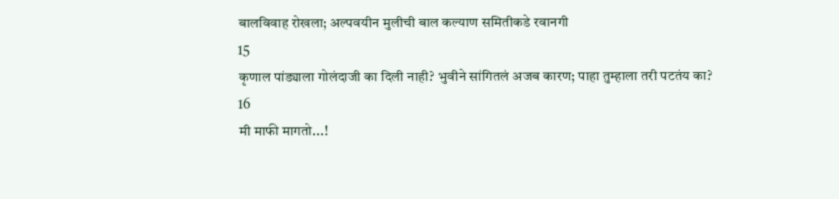बालविवाह रोखला; अल्पवयीन मुलीची बाल कल्याण समितीकडे रवानगी
15
कृणाल पांड्याला गोलंदाजी का दिली नाही? भुवीने सांगितलं अजब कारण; पाहा तुम्हाला तरी पटतंय का?
16
मी माफी मागतो...!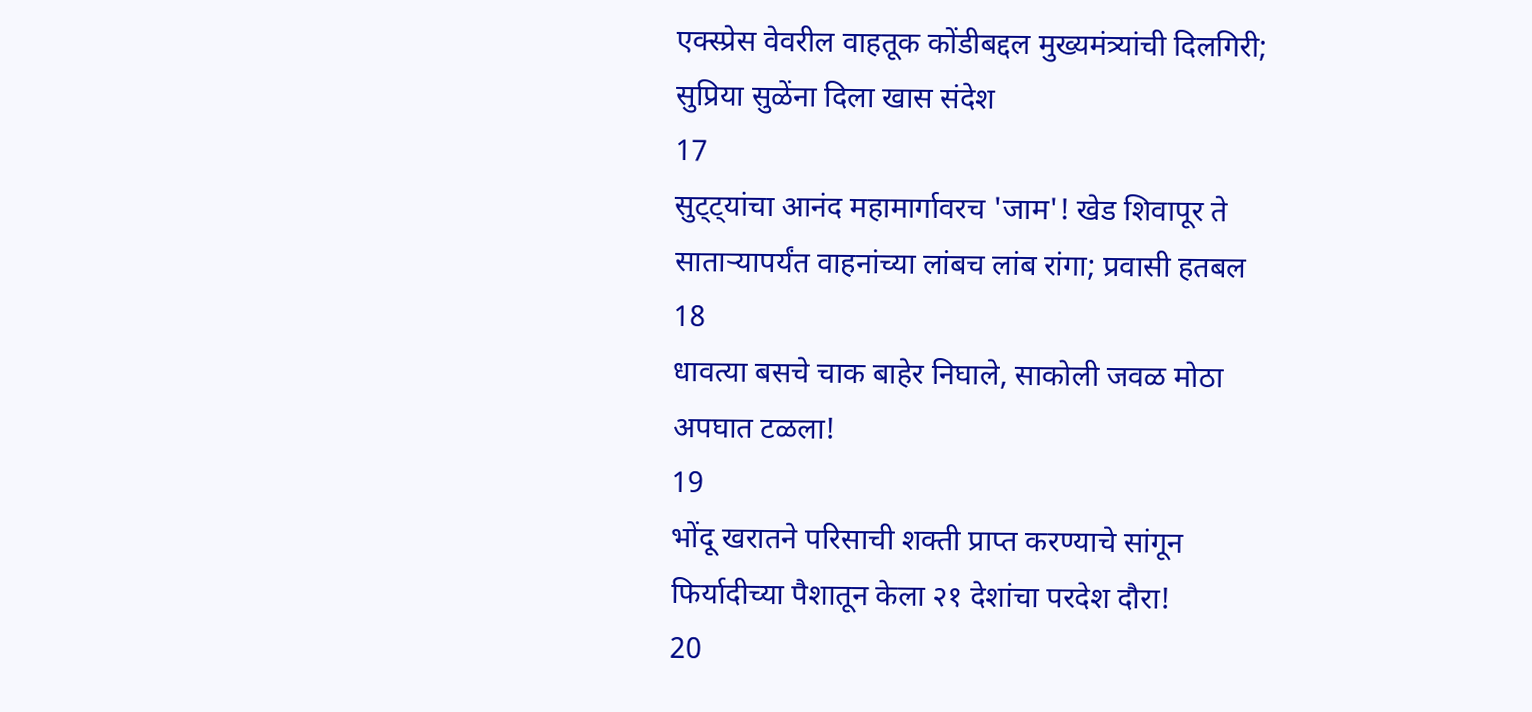एक्स्प्रेस वेवरील वाहतूक कोंडीबद्दल मुख्यमंत्र्यांची दिलगिरी; सुप्रिया सुळेंना दिला खास संदेश
17
सुट्ट्यांचा आनंद महामार्गावरच 'जाम'! खेड शिवापूर ते साताऱ्यापर्यंत वाहनांच्या लांबच लांब रांगा; प्रवासी हतबल
18
धावत्या बसचे चाक बाहेर निघाले, साकोली जवळ मोठा अपघात टळला!
19
भोंदू खरातने परिसाची शक्ती प्राप्त करण्याचे सांगून फिर्यादीच्या पैशातून केला २१ देशांचा परदेश दौरा!
20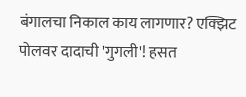बंगालचा निकाल काय लागणार? एक्झिट पोलवर दादाची 'गुगली'! हसत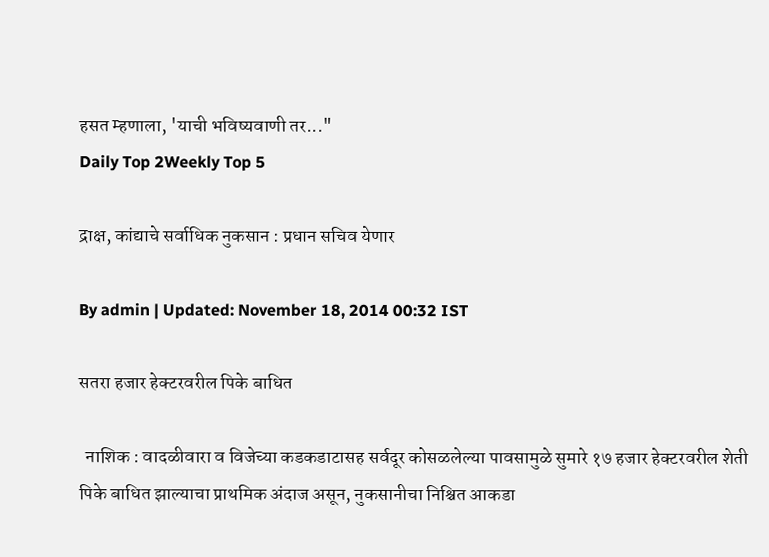हसत म्हणाला, 'याची भविष्यवाणी तर..."
Daily Top 2Weekly Top 5

द्राक्ष, कांद्याचे सर्वाधिक नुकसान : प्रधान सचिव येणार

By admin | Updated: November 18, 2014 00:32 IST

सतरा हजार हेक्टरवरील पिके बाधित

  नाशिक : वादळीवारा व विजेच्या कडकडाटासह सर्वदूर कोसळलेल्या पावसामुळे सुमारे १७ हजार हेक्टरवरील शेती पिके बाधित झाल्याचा प्राथमिक अंदाज असून, नुकसानीचा निश्चित आकडा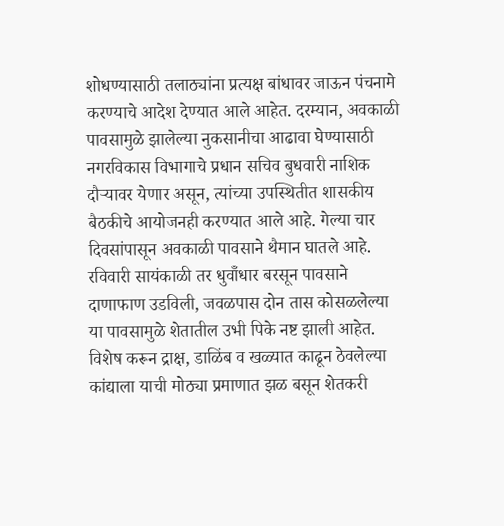शोधण्यासाठी तलाठ्यांना प्रत्यक्ष बांधावर जाऊन पंचनामे करण्याचे आदेश देण्यात आले आहेत. दरम्यान, अवकाळी पावसामुळे झालेल्या नुकसानीचा आढावा घेण्यासाठी नगरविकास विभागाचे प्रधान सचिव बुधवारी नाशिक दौऱ्यावर येणार असून, त्यांच्या उपस्थितीत शासकीय बैठकीचे आयोजनही करण्यात आले आहे. गेल्या चार दिवसांपासून अवकाळी पावसाने थैमान घातले आहे. रविवारी सायंकाळी तर धुवॉँधार बरसून पावसाने दाणाफाण उडविली, जवळपास दोन तास कोसळलेल्या या पावसामुळे शेतातील उभी पिके नष्ट झाली आहेत. विशेष करून द्राक्ष, डाळिंब व खळ्यात काढून ठेवलेल्या कांद्याला याची मोठ्या प्रमाणात झळ बसून शेतकरी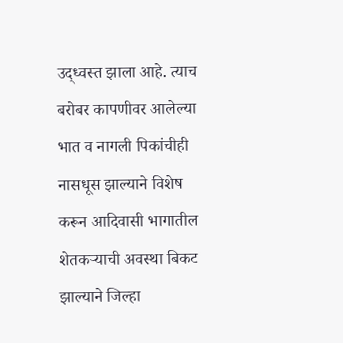उद्ध्वस्त झाला आहे. त्याच बरोबर कापणीवर आलेल्या भात व नागली पिकांचीही नासधूस झाल्याने विशेष करून आदिवासी भागातील शेतकऱ्याची अवस्था बिकट झाल्याने जिल्हा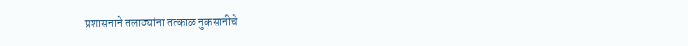प्रशासनाने तलाठ्यांना तत्काळ नुकसानीचे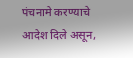पंचनामे करण्याचे आदेश दिले असून,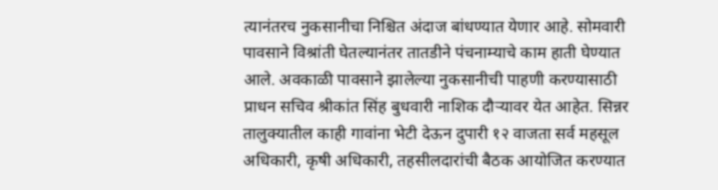त्यानंतरच नुकसानीचा निश्चित अंदाज बांधण्यात येणार आहे. सोमवारी पावसाने विश्रांती घेतल्यानंतर तातडीने पंचनाम्याचे काम हाती घेण्यात आले. अवकाळी पावसाने झालेल्या नुकसानीची पाहणी करण्यासाठी प्राधन सचिव श्रीकांत सिंह बुधवारी नाशिक दौऱ्यावर येत आहेत. सिन्नर तालुक्यातील काही गावांना भेटी देऊन दुपारी १२ वाजता सर्व महसूल अधिकारी, कृषी अधिकारी, तहसीलदारांची बैठक आयोजित करण्यात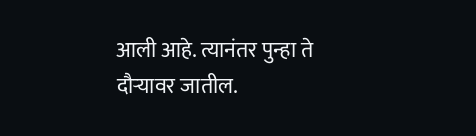आली आहे. त्यानंतर पुन्हा ते दौऱ्यावर जातील.